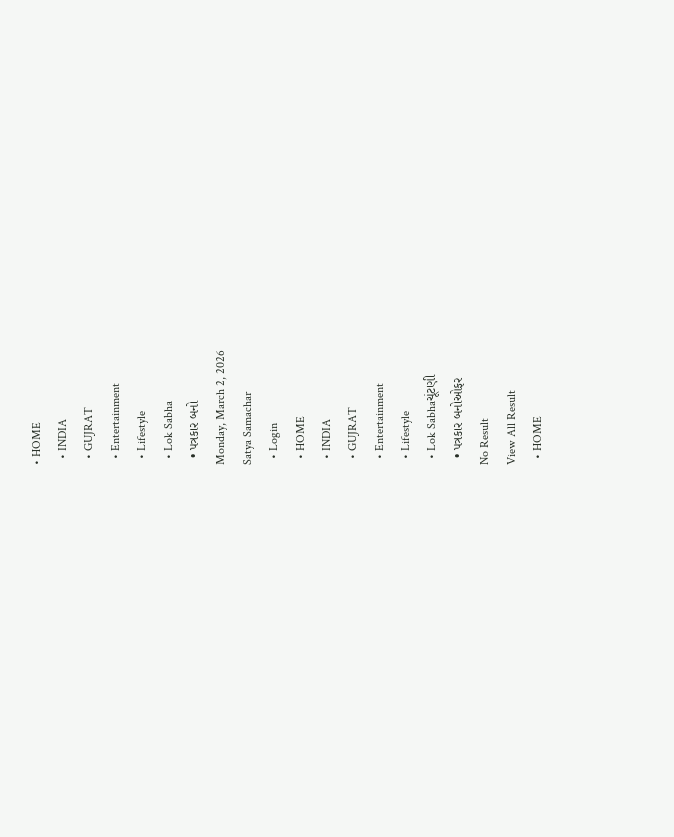• HOME
  • INDIA
  • GUJRAT
  • Entertainment
  • Lifestyle
  • Lok Sabha
  • પત્રકાર બનો
Monday, March 2, 2026
Satya Samachar
  • Login
  • HOME
  • INDIA
  • GUJRAT
  • Entertainment
  • Lifestyle
  • Lok Sabhaચૂંટણી
  • પત્રકાર બનોઓફર
No Result
View All Result
  • HOME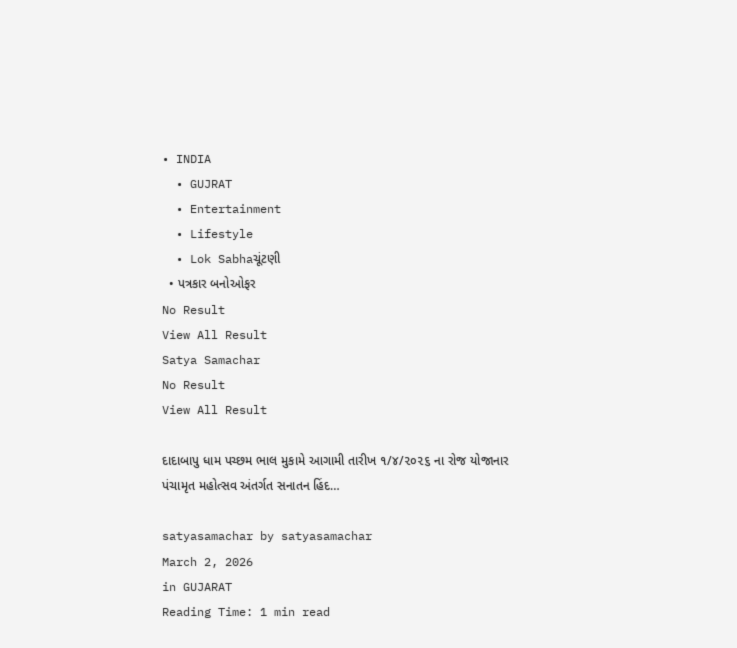• INDIA
  • GUJRAT
  • Entertainment
  • Lifestyle
  • Lok Sabhaચૂંટણી
  • પત્રકાર બનોઓફર
No Result
View All Result
Satya Samachar
No Result
View All Result

દાદાબાપુ ધામ પચ્છમ ભાલ મુકામે આગામી તારીખ ૧/૪/૨૦૨૬ ના રોજ યોજાનાર પંચામૃત મહોત્સવ અંતર્ગત સનાતન હિંદ…

satyasamachar by satyasamachar
March 2, 2026
in GUJARAT
Reading Time: 1 min read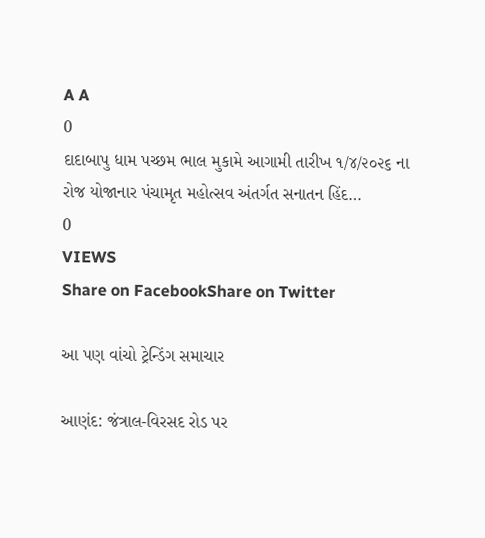A A
0
દાદાબાપુ ધામ પચ્છમ ભાલ મુકામે આગામી તારીખ ૧/૪/૨૦૨૬ ના રોજ યોજાનાર પંચામૃત મહોત્સવ અંતર્ગત સનાતન હિંદ…
0
VIEWS
Share on FacebookShare on Twitter

આ પણ વાંચો ટ્રેન્ડિંગ સમાચાર

આણંદ: જંત્રાલ-વિરસદ રોડ પર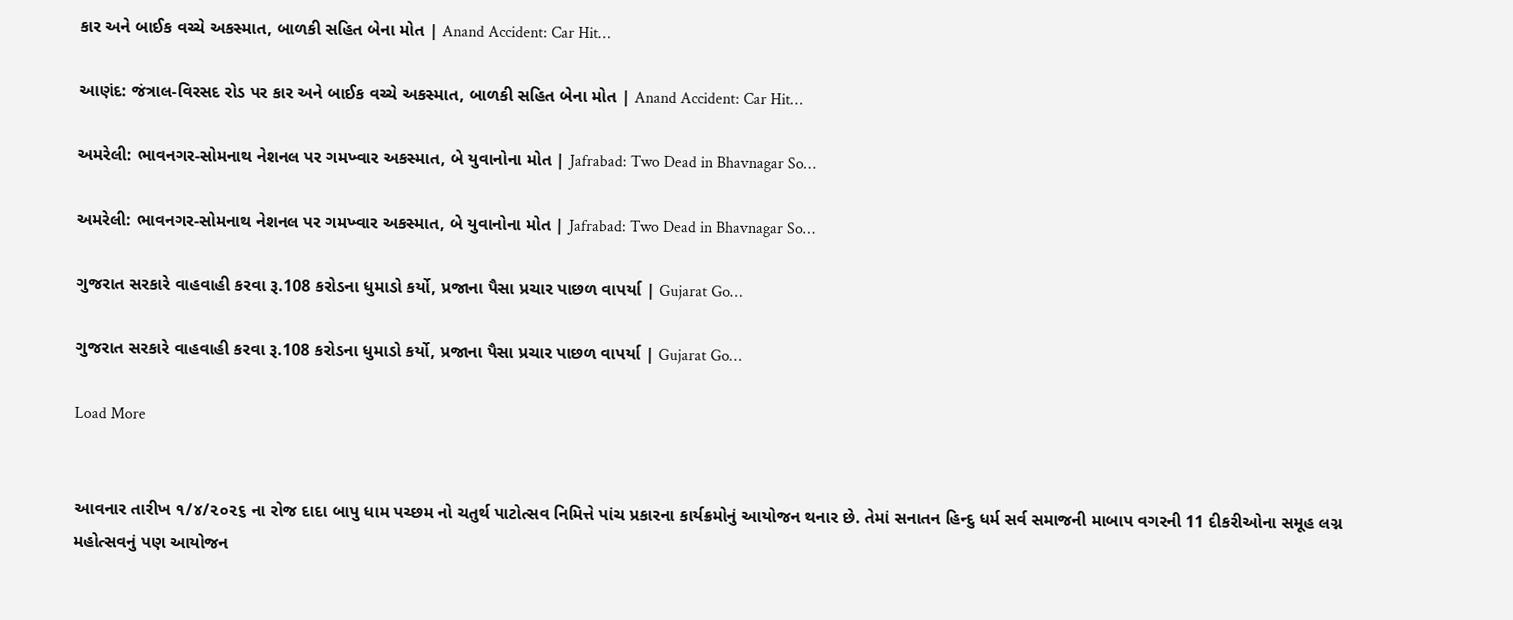કાર અને બાઈક વચ્ચે અકસ્માત, બાળકી સહિત બેના મોત | Anand Accident: Car Hit…

આણંદ: જંત્રાલ-વિરસદ રોડ પર કાર અને બાઈક વચ્ચે અકસ્માત, બાળકી સહિત બેના મોત | Anand Accident: Car Hit…

અમરેલી: ભાવનગર-સોમનાથ નેશનલ પર ગમખ્વાર અકસ્માત, બે યુવાનોના મોત | Jafrabad: Two Dead in Bhavnagar So…

અમરેલી: ભાવનગર-સોમનાથ નેશનલ પર ગમખ્વાર અકસ્માત, બે યુવાનોના મોત | Jafrabad: Two Dead in Bhavnagar So…

ગુજરાત સરકારે વાહવાહી કરવા રૂ.108 કરોડના ધુમાડો કર્યો, પ્રજાના પૈસા પ્રચાર પાછળ વાપર્યા | Gujarat Go…

ગુજરાત સરકારે વાહવાહી કરવા રૂ.108 કરોડના ધુમાડો કર્યો, પ્રજાના પૈસા પ્રચાર પાછળ વાપર્યા | Gujarat Go…

Load More


આવનાર તારીખ ૧/૪/૨૦૨૬ ના રોજ દાદા બાપુ ધામ પચ્છમ નો ચતુર્થ પાટોત્સવ નિમિત્તે પાંચ પ્રકારના કાર્યક્રમોનું આયોજન થનાર છે. તેમાં સનાતન હિન્દુ ધર્મ સર્વ સમાજની માબાપ વગરની 11 દીકરીઓના સમૂહ લગ્ન મહોત્સવનું પણ આયોજન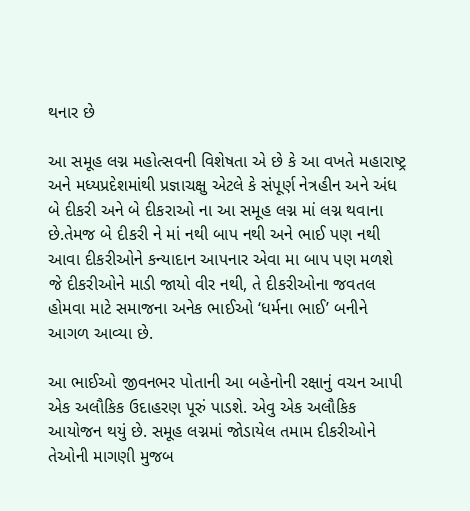થનાર છે

આ સમૂહ લગ્ન મહોત્સવની વિશેષતા એ છે કે આ વખતે મહારાષ્ટ્ર અને મધ્યપ્રદેશમાંથી પ્રજ્ઞાચક્ષુ એટલે કે સંપૂર્ણ નેત્રહીન અને અંધ બે દીકરી અને બે દીકરાઓ ના આ સમૂહ લગ્ન માં લગ્ન થવાના છે.તેમજ બે દીકરી ને માં નથી બાપ નથી અને ભાઈ પણ નથી આવા દીકરીઓને કન્યાદાન આપનાર એવા મા બાપ પણ મળશે જે દીકરીઓને માડી જાયો વીર નથી, તે દીકરીઓના જવતલ હોમવા માટે સમાજના અનેક ભાઈઓ ‘ધર્મના ભાઈ’ બનીને આગળ આવ્યા છે.

આ ભાઈઓ જીવનભર પોતાની આ બહેનોની રક્ષાનું વચન આપી એક અલૌકિક ઉદાહરણ પૂરું પાડશે. એવુ એક અલૌકિક આયોજન થયું છે. સમૂહ લગ્નમાં જોડાયેલ તમામ દીકરીઓને તેઓની માગણી મુજબ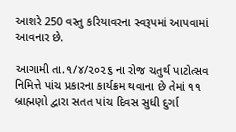આશરે 250 વસ્તુ કરિયાવરના સ્વરૂપમાં આપવામાં આવનાર છે.

આગામી તા.૧/૪/૨૦૨૬ ના રોજ ચતુર્થ પાટોત્સવ નિમિત્તે પાંચ પ્રકારના કાર્યક્રમ થવાના છે તેમાં ૧૧ બ્રાહ્મણો દ્વારા સતત પાંચ દિવસ સુધી દુર્ગા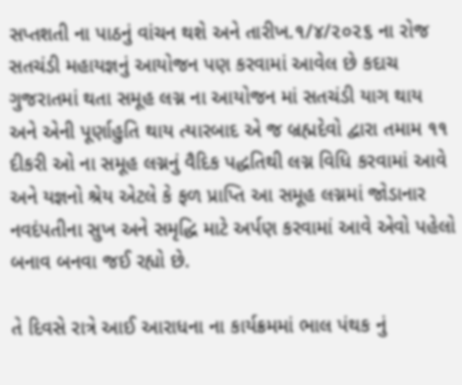સપ્તશતી ના પાઠનું વાંચન થશે અને તારીખ.૧/૪/૨૦૨૬ ના રોજ સતચંડી મહાયજ્ઞનું આયોજન પણ કરવામાં આવેલ છે કદાચ ગુજરાતમાં થતા સમૂહ લગ્ન ના આયોજન માં સતચંડી યાગ થાય અને એની પૂર્ણાહુતિ થાય ત્યારબાદ એ જ બ્રહ્મદેવો દ્વારા તમામ ૧૧ દીકરી ઓ ના સમૂહ લગ્નનું વૈદિક પદ્ધતિથી લગ્ન વિધિ કરવામાં આવે અને યજ્ઞનો શ્રેય એટલે કે ફળ પ્રાપ્તિ આ સમૂહ લગ્નમાં જોડાનાર નવદંપતીના સુખ અને સમૃદ્ધિ માટે અર્પણ કરવામાં આવે એવો પહેલો બનાવ બનવા જઈ રહ્યો છે.

તે દિવસે રાત્રે આઈ આરાધના ના કાર્યક્રમમાં ભાલ પંથક નું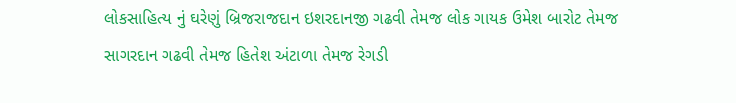લોકસાહિત્ય નું ઘરેણું બ્રિજરાજદાન ઇશરદાનજી ગઢવી તેમજ લોક ગાયક ઉમેશ બારોટ તેમજ સાગરદાન ગઢવી તેમજ હિતેશ અંટાળા તેમજ રેગડી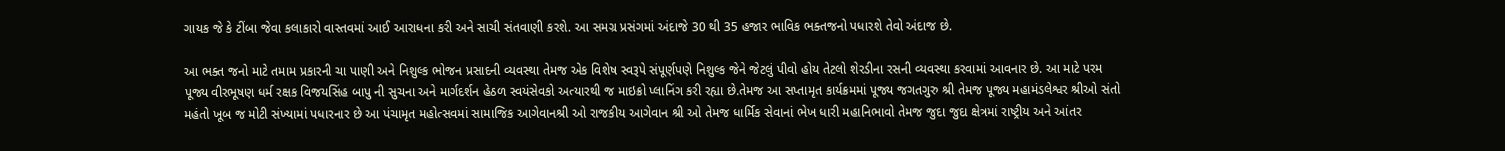ગાયક જે કે ટીંબા જેવા કલાકારો વાસ્તવમાં આઈ આરાધના કરી અને સાચી સંતવાણી કરશે. આ સમગ્ર પ્રસંગમાં અંદાજે 30 થી 35 હજાર ભાવિક ભક્તજનો પધારશે તેવો અંદાજ છે.

આ ભક્ત જનો માટે તમામ પ્રકારની ચા પાણી અને નિશુલ્ક ભોજન પ્રસાદની વ્યવસ્થા તેમજ એક વિશેષ સ્વરૂપે સંપૂર્ણપણે નિશુલ્ક જેને જેટલું પીવો હોય તેટલો શેરડીના રસની વ્યવસ્થા કરવામાં આવનાર છે. આ માટે પરમ પૂજ્ય વીરભૂષણ ધર્મ રક્ષક વિજયસિંહ બાપુ ની સુચના અને માર્ગદર્શન હેઠળ સ્વયંસેવકો અત્યારથી જ માઇક્રો પ્લાનિંગ કરી રહ્યા છે.તેમજ આ સપ્તામૃત કાર્યક્રમમાં પૂજ્ય જગતગુરુ શ્રી તેમજ પૂજ્ય મહામંડલેશ્વર શ્રીઓ સંતો મહંતો ખૂબ જ મોટી સંખ્યામાં પધારનાર છે આ પંચામૃત મહોત્સવમાં સામાજિક આગેવાનશ્રી ઓ રાજકીય આગેવાન શ્રી ઓ તેમજ ધાર્મિક સેવાનાં ભેખ ધારી મહાનિભાવો તેમજ જુદા જુદા ક્ષેત્રમાં રાષ્ટ્રીય અને આંતર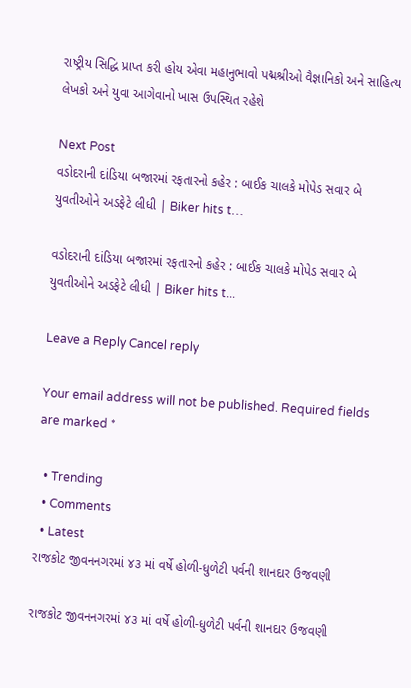રાષ્ટ્રીય સિદ્ધિ પ્રાપ્ત કરી હોય એવા મહાનુભાવો પદ્મશ્રીઓ વૈજ્ઞાનિકો અને સાહિત્ય લેખકો અને યુવા આગેવાનો ખાસ ઉપસ્થિત રહેશે

Next Post
વડોદરાની દાંડિયા બજારમાં રફતારનો કહેર : બાઈક ચાલકે મોપેડ સવાર બે યુવતીઓને અડફેટે લીધી | Biker hits t…

વડોદરાની દાંડિયા બજારમાં રફતારનો કહેર : બાઈક ચાલકે મોપેડ સવાર બે યુવતીઓને અડફેટે લીધી | Biker hits t...

Leave a Reply Cancel reply

Your email address will not be published. Required fields are marked *

  • Trending
  • Comments
  • Latest
રાજકોટ જીવનનગરમાં ૪૩ માં વર્ષે હોળી-ધુળેટી પર્વની શાનદાર ઉજવણી

રાજકોટ જીવનનગરમાં ૪૩ માં વર્ષે હોળી-ધુળેટી પર્વની શાનદાર ઉજવણી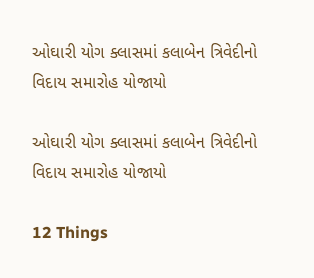ઓઘારી યોગ ક્લાસમાં કલાબેન ત્રિવેદીનો વિદાય સમારોહ યોજાયો

ઓઘારી યોગ ક્લાસમાં કલાબેન ત્રિવેદીનો વિદાય સમારોહ યોજાયો

12 Things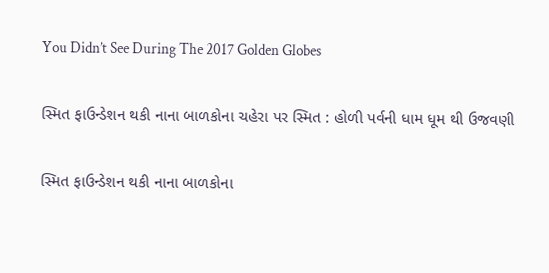You Didn’t See During The 2017 Golden Globes

સ્મિત ફાઉન્ડેશન થકી નાના બાળકોના ચહેરા પર સ્મિત : હોળી પર્વની ધામ ધૂમ થી ઉજવણી

સ્મિત ફાઉન્ડેશન થકી નાના બાળકોના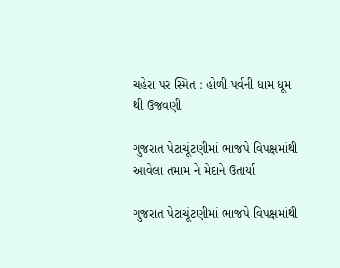ચહેરા પર સ્મિત : હોળી પર્વની ધામ ધૂમ થી ઉજવણી

ગુજરાત પેટાચૂંટણીમાં ભાજપે વિપક્ષમાંથી આવેલા તમામ ને મેદાને ઉતાર્યા

ગુજરાત પેટાચૂંટણીમાં ભાજપે વિપક્ષમાંથી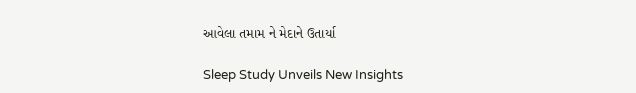આવેલા તમામ ને મેદાને ઉતાર્યા

Sleep Study Unveils New Insights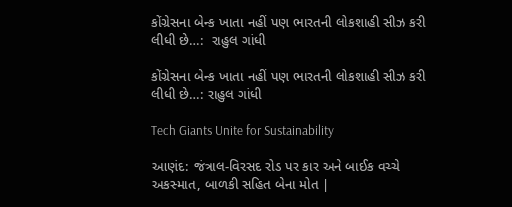કોંગ્રેસના બેન્ક ખાતા નહીં પણ ભારતની લોકશાહી સીઝ કરી લીધી છે…:  રાહુલ ગાંધી

કોંગ્રેસના બેન્ક ખાતા નહીં પણ ભારતની લોકશાહી સીઝ કરી લીધી છે…: રાહુલ ગાંધી

Tech Giants Unite for Sustainability

આણંદ: જંત્રાલ-વિરસદ રોડ પર કાર અને બાઈક વચ્ચે અકસ્માત, બાળકી સહિત બેના મોત |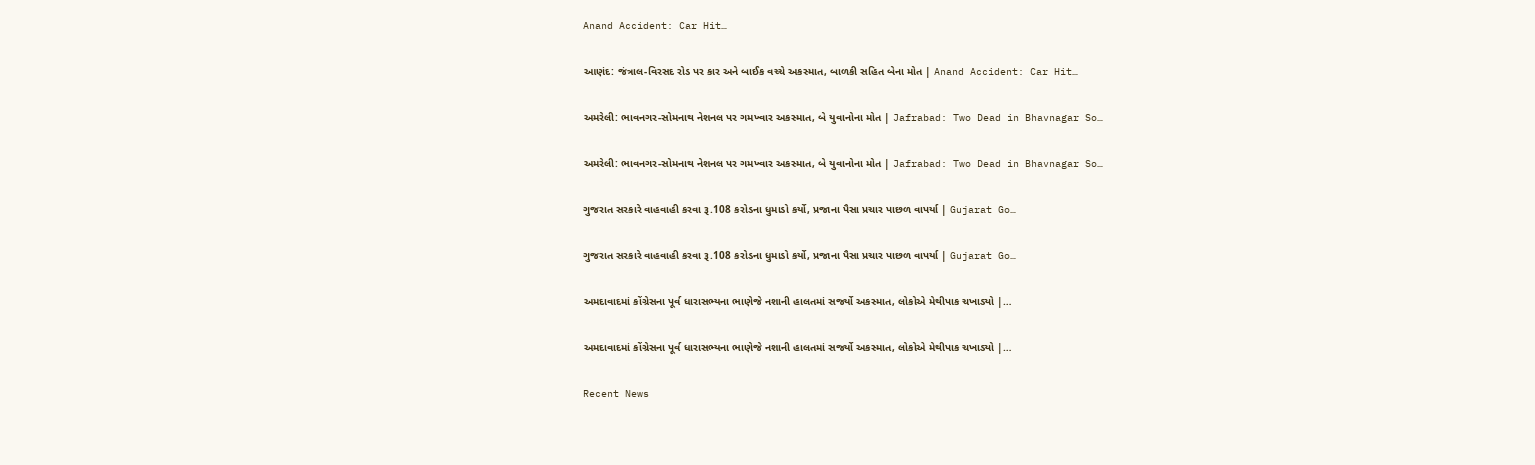Anand Accident: Car Hit…

આણંદ: જંત્રાલ-વિરસદ રોડ પર કાર અને બાઈક વચ્ચે અકસ્માત, બાળકી સહિત બેના મોત | Anand Accident: Car Hit…

અમરેલી: ભાવનગર-સોમનાથ નેશનલ પર ગમખ્વાર અકસ્માત, બે યુવાનોના મોત | Jafrabad: Two Dead in Bhavnagar So…

અમરેલી: ભાવનગર-સોમનાથ નેશનલ પર ગમખ્વાર અકસ્માત, બે યુવાનોના મોત | Jafrabad: Two Dead in Bhavnagar So…

ગુજરાત સરકારે વાહવાહી કરવા રૂ.108 કરોડના ધુમાડો કર્યો, પ્રજાના પૈસા પ્રચાર પાછળ વાપર્યા | Gujarat Go…

ગુજરાત સરકારે વાહવાહી કરવા રૂ.108 કરોડના ધુમાડો કર્યો, પ્રજાના પૈસા પ્રચાર પાછળ વાપર્યા | Gujarat Go…

અમદાવાદમાં કોંગ્રેસના પૂર્વ ધારાસભ્યના ભાણેજે નશાની હાલતમાં સર્જ્યો અકસ્માત, લોકોએ મેથીપાક ચખાડ્યો |…

અમદાવાદમાં કોંગ્રેસના પૂર્વ ધારાસભ્યના ભાણેજે નશાની હાલતમાં સર્જ્યો અકસ્માત, લોકોએ મેથીપાક ચખાડ્યો |…

Recent News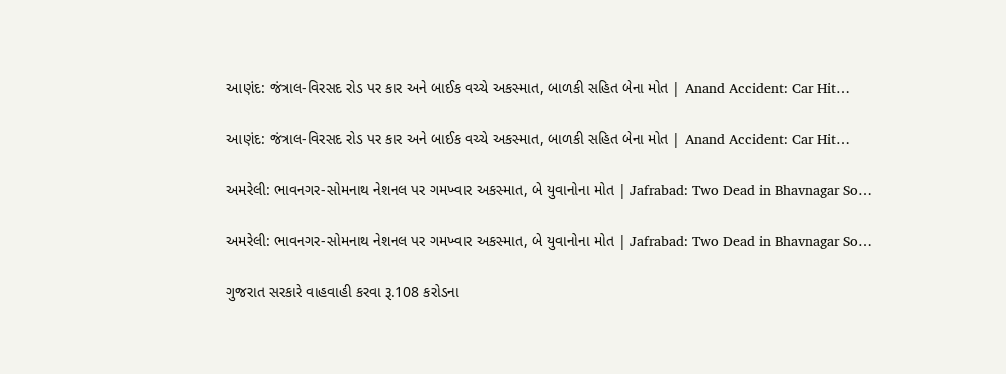આણંદ: જંત્રાલ-વિરસદ રોડ પર કાર અને બાઈક વચ્ચે અકસ્માત, બાળકી સહિત બેના મોત | Anand Accident: Car Hit…

આણંદ: જંત્રાલ-વિરસદ રોડ પર કાર અને બાઈક વચ્ચે અકસ્માત, બાળકી સહિત બેના મોત | Anand Accident: Car Hit…

અમરેલી: ભાવનગર-સોમનાથ નેશનલ પર ગમખ્વાર અકસ્માત, બે યુવાનોના મોત | Jafrabad: Two Dead in Bhavnagar So…

અમરેલી: ભાવનગર-સોમનાથ નેશનલ પર ગમખ્વાર અકસ્માત, બે યુવાનોના મોત | Jafrabad: Two Dead in Bhavnagar So…

ગુજરાત સરકારે વાહવાહી કરવા રૂ.108 કરોડના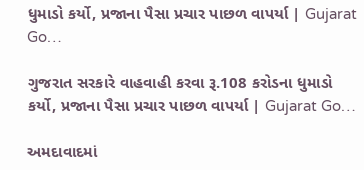ધુમાડો કર્યો, પ્રજાના પૈસા પ્રચાર પાછળ વાપર્યા | Gujarat Go…

ગુજરાત સરકારે વાહવાહી કરવા રૂ.108 કરોડના ધુમાડો કર્યો, પ્રજાના પૈસા પ્રચાર પાછળ વાપર્યા | Gujarat Go…

અમદાવાદમાં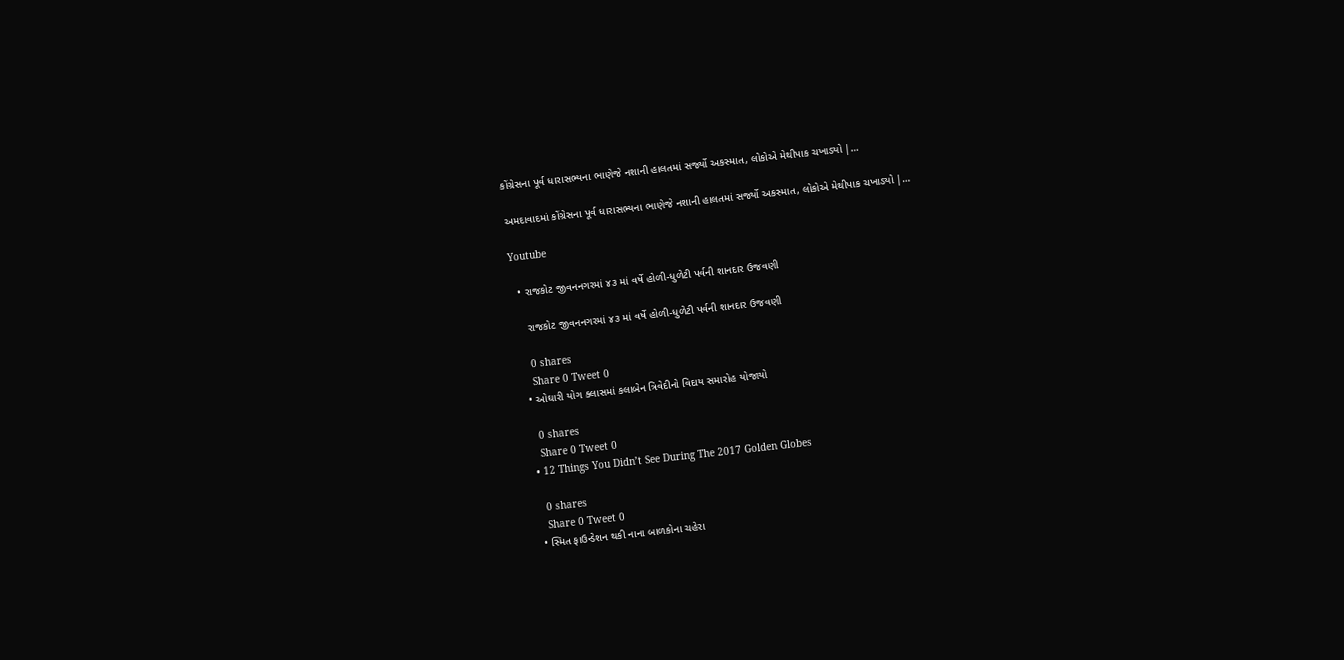કોંગ્રેસના પૂર્વ ધારાસભ્યના ભાણેજે નશાની હાલતમાં સર્જ્યો અકસ્માત, લોકોએ મેથીપાક ચખાડ્યો |…

અમદાવાદમાં કોંગ્રેસના પૂર્વ ધારાસભ્યના ભાણેજે નશાની હાલતમાં સર્જ્યો અકસ્માત, લોકોએ મેથીપાક ચખાડ્યો |…

Youtube

  • રાજકોટ જીવનનગરમાં ૪૩ માં વર્ષે હોળી-ધુળેટી પર્વની શાનદાર ઉજવણી

    રાજકોટ જીવનનગરમાં ૪૩ માં વર્ષે હોળી-ધુળેટી પર્વની શાનદાર ઉજવણી

    0 shares
    Share 0 Tweet 0
  • ઓઘારી યોગ ક્લાસમાં કલાબેન ત્રિવેદીનો વિદાય સમારોહ યોજાયો

    0 shares
    Share 0 Tweet 0
  • 12 Things You Didn’t See During The 2017 Golden Globes

    0 shares
    Share 0 Tweet 0
  • સ્મિત ફાઉન્ડેશન થકી નાના બાળકોના ચહેરા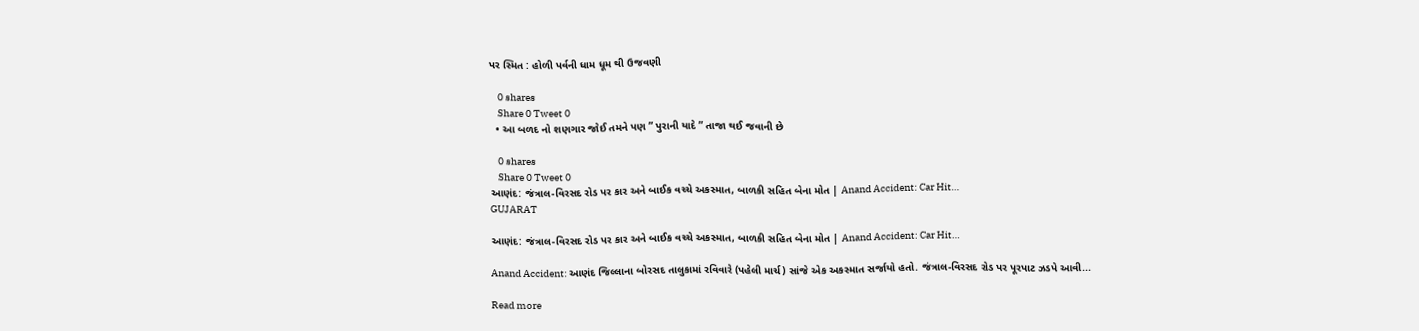પર સ્મિત : હોળી પર્વની ધામ ધૂમ થી ઉજવણી

    0 shares
    Share 0 Tweet 0
  • આ બળદ નો શણગાર જોઈ તમને પણ ” પુરાની યાદે ” તાજા થઈ જવાની છે

    0 shares
    Share 0 Tweet 0
આણંદ: જંત્રાલ-વિરસદ રોડ પર કાર અને બાઈક વચ્ચે અકસ્માત, બાળકી સહિત બેના મોત | Anand Accident: Car Hit…
GUJARAT

આણંદ: જંત્રાલ-વિરસદ રોડ પર કાર અને બાઈક વચ્ચે અકસ્માત, બાળકી સહિત બેના મોત | Anand Accident: Car Hit…

Anand Accident: આણંદ જિલ્લાના બોરસદ તાલુકામાં રવિવારે (પહેલી માર્ચ) સાંજે એક અકસ્માત સર્જાયો હતો. જંત્રાલ-વિરસદ રોડ પર પૂરપાટ ઝડપે આવી...

Read more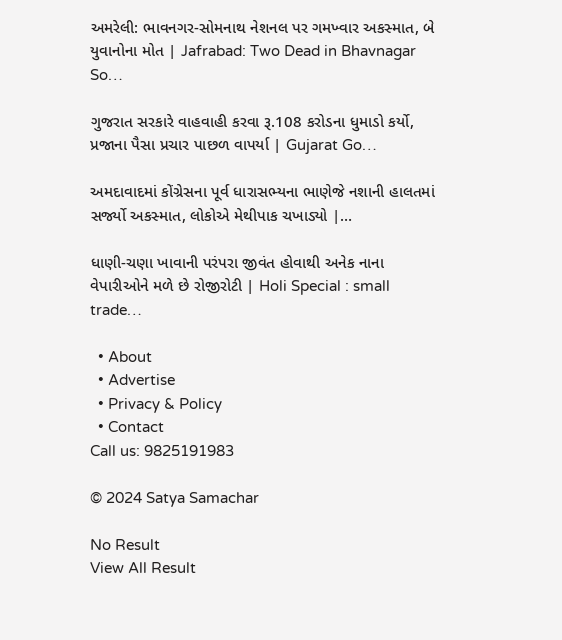અમરેલી: ભાવનગર-સોમનાથ નેશનલ પર ગમખ્વાર અકસ્માત, બે યુવાનોના મોત | Jafrabad: Two Dead in Bhavnagar So…

ગુજરાત સરકારે વાહવાહી કરવા રૂ.108 કરોડના ધુમાડો કર્યો, પ્રજાના પૈસા પ્રચાર પાછળ વાપર્યા | Gujarat Go…

અમદાવાદમાં કોંગ્રેસના પૂર્વ ધારાસભ્યના ભાણેજે નશાની હાલતમાં સર્જ્યો અકસ્માત, લોકોએ મેથીપાક ચખાડ્યો |…

ધાણી-ચણા ખાવાની પરંપરા જીવંત હોવાથી અનેક નાના વેપારીઓને મળે છે રોજીરોટી | Holi Special : small trade…

  • About
  • Advertise
  • Privacy & Policy
  • Contact
Call us: 9825191983

© 2024 Satya Samachar

No Result
View All Result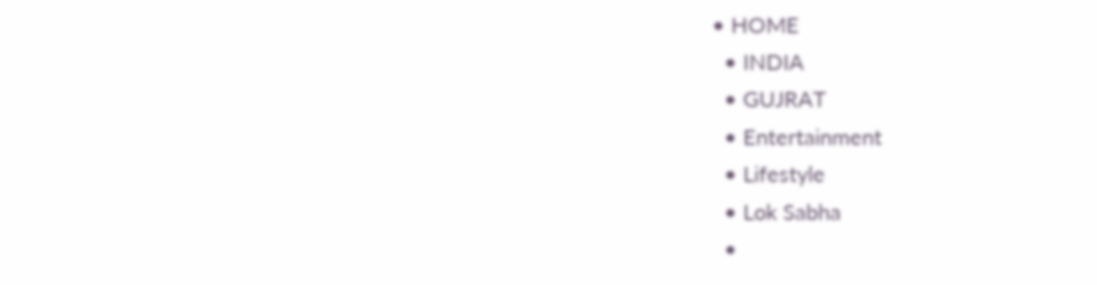• HOME
  • INDIA
  • GUJRAT
  • Entertainment
  • Lifestyle
  • Lok Sabha
  •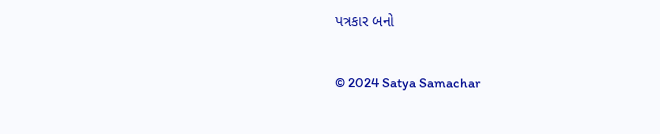પત્રકાર બનો

© 2024 Satya Samachar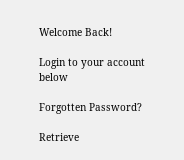Welcome Back!

Login to your account below

Forgotten Password?

Retrieve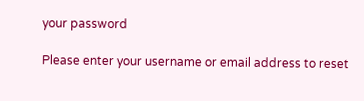your password

Please enter your username or email address to reset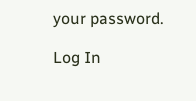your password.

Log In